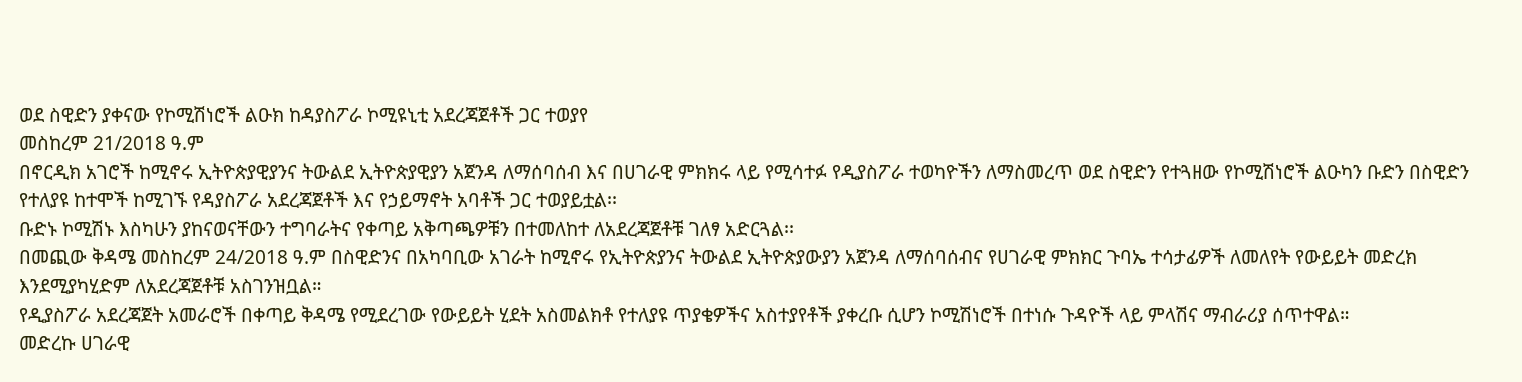ወደ ስዊድን ያቀናው የኮሚሽነሮች ልዑክ ከዳያስፖራ ኮሚዩኒቲ አደረጃጀቶች ጋር ተወያየ
መስከረም 21/2018 ዓ.ም
በኖርዲክ አገሮች ከሚኖሩ ኢትዮጵያዊያንና ትውልደ ኢትዮጵያዊያን አጀንዳ ለማሰባሰብ እና በሀገራዊ ምክክሩ ላይ የሚሳተፉ የዲያስፖራ ተወካዮችን ለማስመረጥ ወደ ስዊድን የተጓዘው የኮሚሽነሮች ልዑካን ቡድን በስዊድን የተለያዩ ከተሞች ከሚገኙ የዳያስፖራ አደረጃጀቶች እና የኃይማኖት አባቶች ጋር ተወያይቷል፡፡
ቡድኑ ኮሚሽኑ እስካሁን ያከናወናቸውን ተግባራትና የቀጣይ አቅጣጫዎቹን በተመለከተ ለአደረጃጀቶቹ ገለፃ አድርጓል፡፡
በመጪው ቅዳሜ መስከረም 24/2018 ዓ.ም በስዊድንና በአካባቢው አገራት ከሚኖሩ የኢትዮጵያንና ትውልደ ኢትዮጵያውያን አጀንዳ ለማሰባሰብና የሀገራዊ ምክክር ጉባኤ ተሳታፊዎች ለመለየት የውይይት መድረክ እንደሚያካሂድም ለአደረጃጀቶቹ አስገንዝቧል።
የዲያስፖራ አደረጃጀት አመራሮች በቀጣይ ቅዳሜ የሚደረገው የውይይት ሂደት አስመልክቶ የተለያዩ ጥያቄዎችና አስተያየቶች ያቀረቡ ሲሆን ኮሚሽነሮች በተነሱ ጉዳዮች ላይ ምላሽና ማብራሪያ ሰጥተዋል።
መድረኩ ሀገራዊ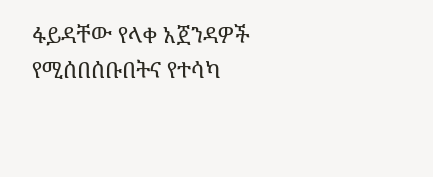ፋይዳቸው የላቀ አጀንዳዎች የሚሰበሰቡበትና የተሳካ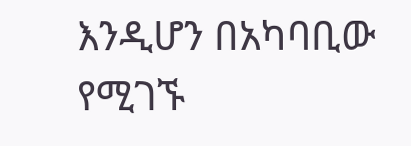እንዲሆን በአካባቢው የሚገኙ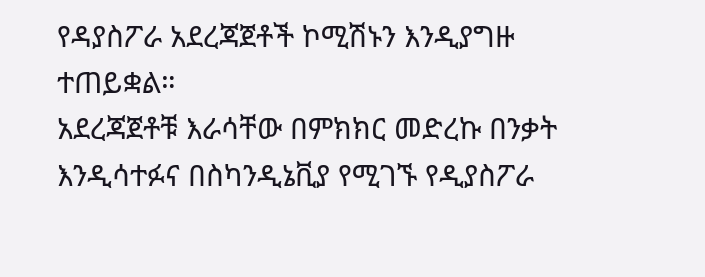የዳያስፖራ አደረጃጀቶች ኮሚሽኑን እንዲያግዙ ተጠይቋል።
አደረጃጀቶቹ እራሳቸው በምክክር መድረኩ በንቃት እንዲሳተፉና በስካንዲኔቪያ የሚገኙ የዲያስፖራ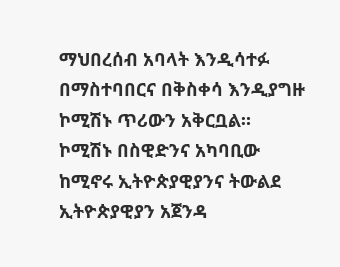ማህበረሰብ አባላት እንዲሳተፉ በማስተባበርና በቅስቀሳ እንዲያግዙ ኮሚሽኑ ጥሪውን አቅርቧል።
ኮሚሽኑ በስዊድንና አካባቢው ከሚኖሩ ኢትዮጵያዊያንና ትውልደ ኢትዮጵያዊያን አጀንዳ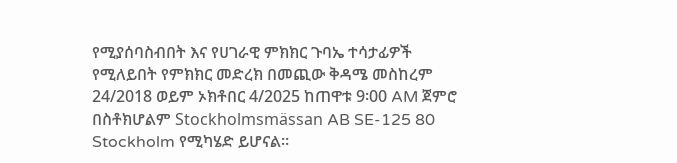የሚያሰባስብበት እና የሀገራዊ ምክክር ጉባኤ ተሳታፊዎች የሚለይበት የምክክር መድረክ በመጪው ቅዳሜ መስከረም 24/2018 ወይም ኦክቶበር 4/2025 ከጠዋቱ 9፡00 AM ጀምሮ በስቶክሆልም Stockholmsmässan AB SE-125 80 Stockholm የሚካሄድ ይሆናል።